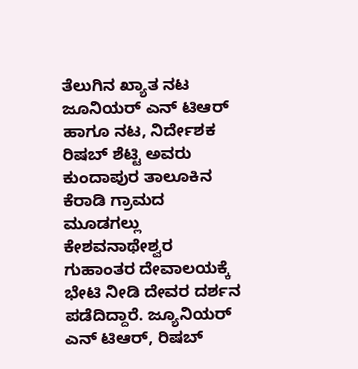ತೆಲುಗಿನ ಖ್ಯಾತ ನಟ ಜೂನಿಯರ್ ಎನ್ ಟಿಆರ್ ಹಾಗೂ ನಟ, ನಿರ್ದೇಶಕ ರಿಷಬ್ ಶೆಟ್ಟಿ ಅವರು ಕುಂದಾಪುರ ತಾಲೂಕಿನ ಕೆರಾಡಿ ಗ್ರಾಮದ ಮೂಡಗಲ್ಲು ಕೇಶವನಾಥೇಶ್ವರ ಗುಹಾಂತರ ದೇವಾಲಯಕ್ಕೆ ಭೇಟಿ ನೀಡಿ ದೇವರ ದರ್ಶನ ಪಡೆದಿದ್ದಾರೆ. ಜ್ಯೂನಿಯರ್ ಎನ್ ಟಿಆರ್, ರಿಷಬ್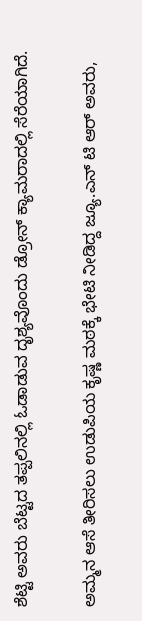ಶೆಟ್ಟಿ ಅವರು ಬೆಟ್ಟದ ತಪ್ಪಲಿನಲ್ಲಿ ಓಡಾಡುವ ದೃಶ್ಯವೊಂದು ಡ್ರೋನ್ ಕ್ಯಾಮರಾದಲ್ಲಿ ಸೆರೆಯಾಗಿದೆ.

ಅಮ್ಮನ ಆಸೆ ತೀರಿಸಲು ಉಡುಪಿಯ ಕೃಷ್ಣ ಮಠಕ್ಕೆ ಭೇಟಿ ನೀಡಿದ್ದ ಜ್ಯೂ.ಎನ್ ಟಿ ಆರ್ ಅವರು,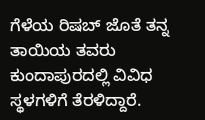ಗೆಳೆಯ ರಿಷಬ್ ಜೊತೆ ತನ್ನ ತಾಯಿಯ ತವರು ಕುಂದಾಪುರದಲ್ಲಿ ವಿವಿಧ ಸ್ಥಳಗಳಿಗೆ ತೆರಳಿದ್ದಾರೆ.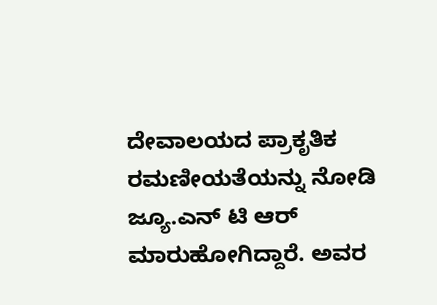ದೇವಾಲಯದ ಪ್ರಾಕೃತಿಕ ರಮಣೀಯತೆಯನ್ನು ನೋಡಿ ಜ್ಯೂ.ಎನ್ ಟಿ ಆರ್ ಮಾರುಹೋಗಿದ್ದಾರೆ. ಅವರ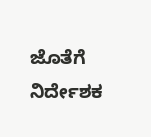ಜೊತೆಗೆ ನಿರ್ದೇಶಕ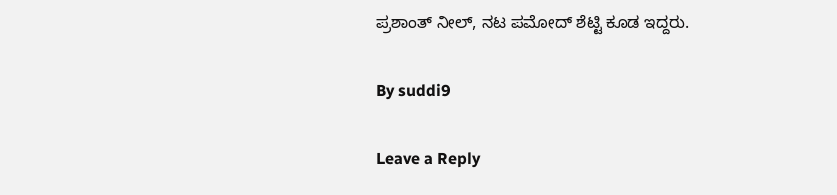ಪ್ರಶಾಂತ್ ನೀಲ್, ನಟ ಪಮೋದ್ ಶೆಟ್ಟಿ ಕೂಡ ಇದ್ದರು.

By suddi9

Leave a Reply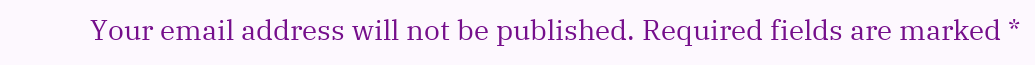Your email address will not be published. Required fields are marked *